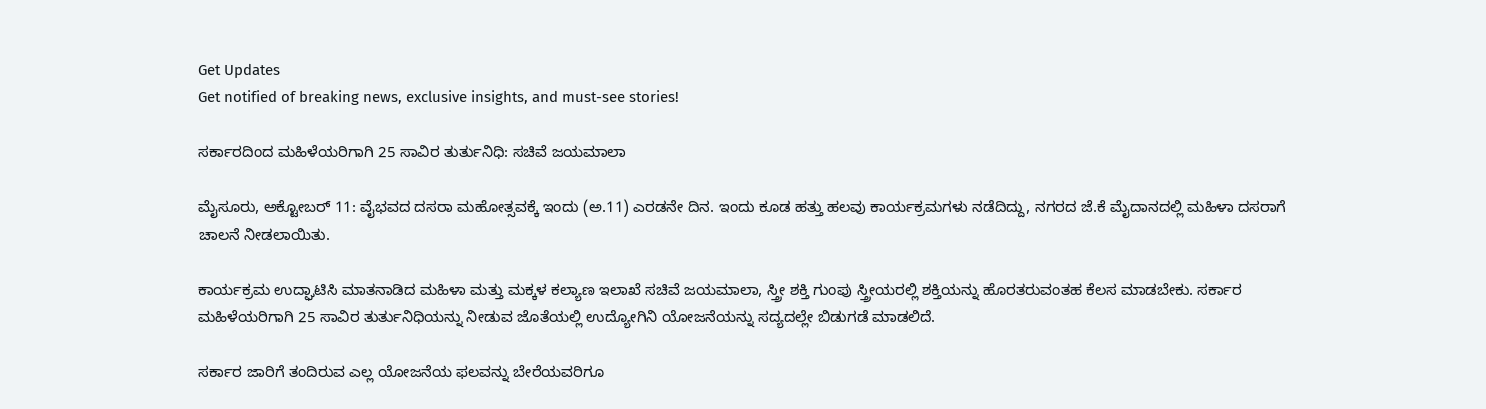Get Updates
Get notified of breaking news, exclusive insights, and must-see stories!

ಸರ್ಕಾರದಿಂದ ಮಹಿಳೆಯರಿಗಾಗಿ 25 ಸಾವಿರ ತುರ್ತುನಿಧಿ: ಸಚಿವೆ ಜಯಮಾಲಾ

ಮೈಸೂರು, ಅಕ್ಟೋಬರ್ 11: ವೈಭವದ ದಸರಾ ಮಹೋತ್ಸವಕ್ಕೆ ಇಂದು (ಅ.11) ಎರಡನೇ ದಿನ. ಇಂದು ಕೂಡ ಹತ್ತು ಹಲವು ಕಾರ್ಯಕ್ರಮಗಳು ನಡೆದಿದ್ದು, ನಗರದ ಜೆ.ಕೆ ಮೈದಾನದಲ್ಲಿ ಮಹಿಳಾ ದಸರಾಗೆ ಚಾಲನೆ ನೀಡಲಾಯಿತು.

ಕಾರ್ಯಕ್ರಮ ಉದ್ಘಾಟಿಸಿ ಮಾತನಾಡಿದ ಮಹಿಳಾ ಮತ್ತು ಮಕ್ಕಳ ಕಲ್ಯಾಣ ಇಲಾಖೆ ಸಚಿವೆ ಜಯಮಾಲಾ, ಸ್ತ್ರೀ ಶಕ್ತಿ ಗುಂಪು ಸ್ತ್ರೀಯರಲ್ಲಿ ಶಕ್ತಿಯನ್ನು ಹೊರತರುವಂತಹ ಕೆಲಸ ಮಾಡಬೇಕು. ಸರ್ಕಾರ ಮಹಿಳೆಯರಿಗಾಗಿ 25 ಸಾವಿರ ತುರ್ತುನಿಧಿಯನ್ನು ನೀಡುವ ಜೊತೆಯಲ್ಲಿ ಉದ್ಯೋಗಿನಿ ಯೋಜನೆಯನ್ನು ಸದ್ಯದಲ್ಲೇ ಬಿಡುಗಡೆ ಮಾಡಲಿದೆ.

ಸರ್ಕಾರ ಜಾರಿಗೆ ತಂದಿರುವ ಎಲ್ಲ ಯೋಜನೆಯ ಫಲವನ್ನು ಬೇರೆಯವರಿಗೂ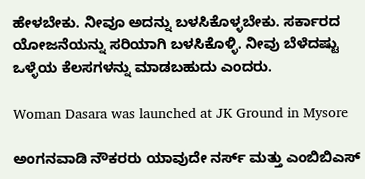ಹೇಳಬೇಕು. ನೀವೂ ಅದನ್ನು ಬಳಸಿಕೊಳ್ಳಬೇಕು. ಸರ್ಕಾರದ ಯೋಜನೆಯನ್ನು ಸರಿಯಾಗಿ ಬಳಸಿಕೊಳ್ಳಿ. ನೀವು ಬೆಳೆದಷ್ಟು ಒಳ್ಳೆಯ ಕೆಲಸಗಳನ್ನು ಮಾಡಬಹುದು ಎಂದರು.

Woman Dasara was launched at JK Ground in Mysore

ಅಂಗನವಾಡಿ ನೌಕರರು ಯಾವುದೇ ನರ್ಸ್ ಮತ್ತು ಎಂಬಿಬಿಎಸ್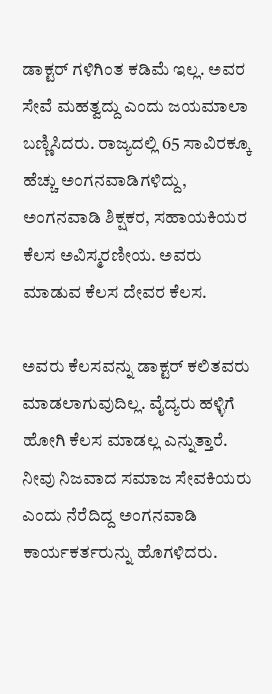ಡಾಕ್ಟರ್ ಗಳಿಗಿಂತ ಕಡಿಮೆ ಇಲ್ಲ. ಅವರ ಸೇವೆ ಮಹತ್ವದ್ದು ಎಂದು ಜಯಮಾಲಾ ಬಣ್ಣಿಸಿದರು. ರಾಜ್ಯದಲ್ಲಿ 65 ಸಾವಿರಕ್ಕೂ ಹೆಚ್ಚು ಅಂಗನವಾಡಿಗಳಿದ್ದು, ಅಂಗನವಾಡಿ ಶಿಕ್ಷಕರ, ಸಹಾಯಕಿಯರ ಕೆಲಸ ಅವಿಸ್ಮರಣೀಯ. ಅವರು ಮಾಡುವ ಕೆಲಸ ದೇವರ ಕೆಲಸ.

ಅವರು ಕೆಲಸವನ್ನು ಡಾಕ್ಟರ್ ಕಲಿತವರು ಮಾಡಲಾಗುವುದಿಲ್ಲ. ವೈದ್ಯರು ಹಳ್ಳಿಗೆ ಹೋಗಿ ಕೆಲಸ ಮಾಡಲ್ಲ ಎನ್ನುತ್ತಾರೆ. ನೀವು ನಿಜವಾದ ಸಮಾಜ ಸೇವಕಿಯರು ಎಂದು ನೆರೆದಿದ್ದ ಅಂಗನವಾಡಿ ಕಾರ್ಯಕರ್ತರುನ್ನು ಹೊಗಳಿದರು.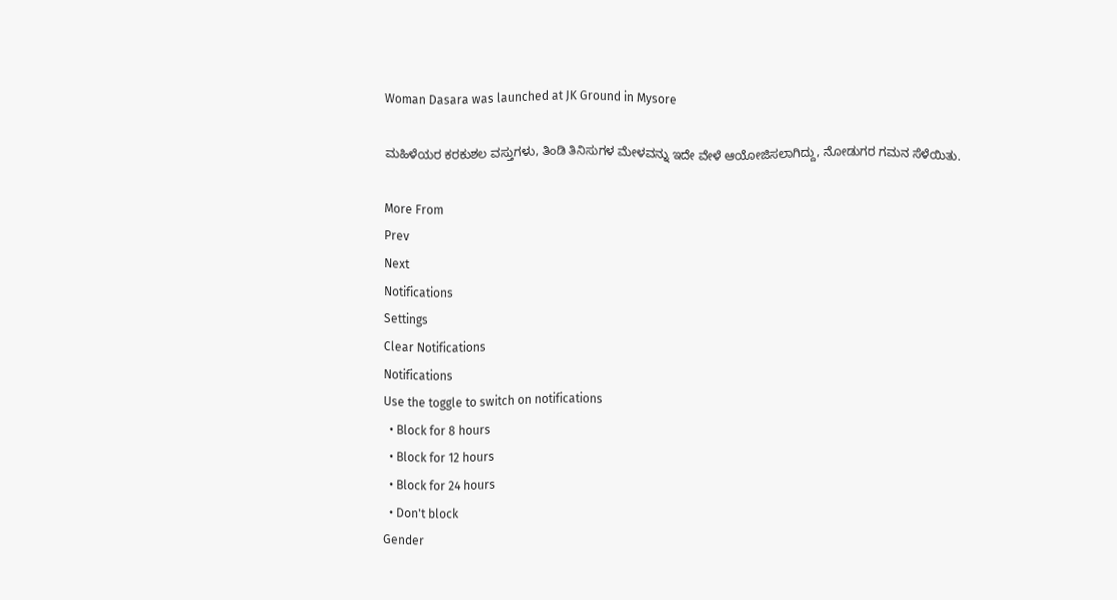Woman Dasara was launched at JK Ground in Mysore

ಮಹಿಳೆಯರ ಕರಕುಶಲ ವಸ್ತುಗಳು, ತಿಂಡಿ ತಿನಿಸುಗಳ ಮೇಳವನ್ನು ಇದೇ ವೇಳೆ ಆಯೋಜಿಸಲಾಗಿದ್ದು, ನೋಡುಗರ ಗಮನ ಸೆಳೆಯಿತು.

More From
Prev
Next
Notifications
Settings
Clear Notifications
Notifications
Use the toggle to switch on notifications
  • Block for 8 hours
  • Block for 12 hours
  • Block for 24 hours
  • Don't block
Gender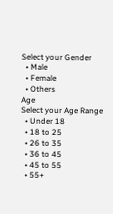Select your Gender
  • Male
  • Female
  • Others
Age
Select your Age Range
  • Under 18
  • 18 to 25
  • 26 to 35
  • 36 to 45
  • 45 to 55
  • 55+